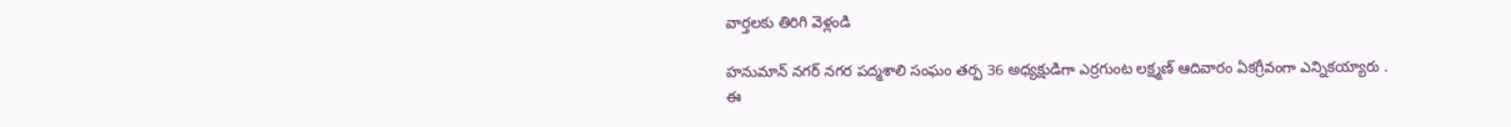వార్తలకు తిరిగి వెళ్లండి

హనుమాన్ నగర్ నగర పద్మశాలి సంఘం తర్ప 36 అధ్యక్షుడిగా ఎర్రగుంట లక్ష్మణ్ ఆదివారం ఏకగ్రీవంగా ఎన్నికయ్యారు .
ఈ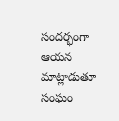సందర్భంగా ఆయన మాట్లాడుతూ సంఘం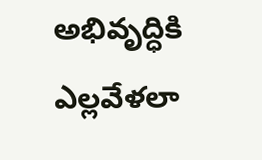అభివృద్ధికి ఎల్లవేళలా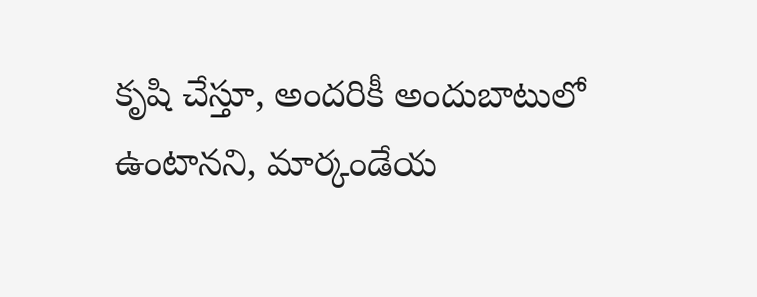కృషి చేస్తూ, అందరికీ అందుబాటులో ఉంటానని, మార్కండేయ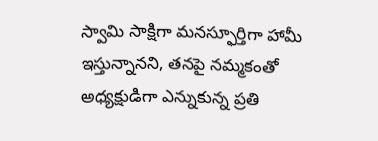స్వామి సాక్షిగా మనస్ఫూర్తిగా హామీ ఇస్తున్నానని, తనపై నమ్మకంతో అధ్యక్షుడిగా ఎన్నుకున్న ప్రతి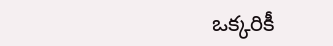ఒక్కరికీ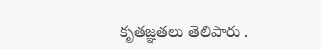కృతజ్ఞతలు తెలిపారు .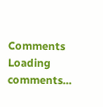Comments
Loading comments...